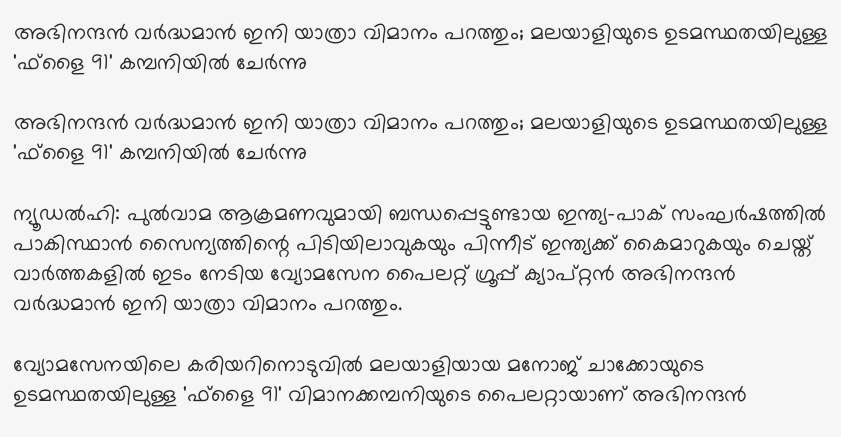അഭിനന്ദന്‍ വര്‍ദ്ധമാന്‍ ഇനി യാത്രാ വിമാനം പറത്തും; മലയാളിയുടെ ഉടമസ്ഥതയിലുള്ള 'ഫ്‌ളൈ 91' കമ്പനിയില്‍ ചേര്‍ന്നു

അഭിനന്ദന്‍ വര്‍ദ്ധമാന്‍ ഇനി യാത്രാ വിമാനം പറത്തും; മലയാളിയുടെ ഉടമസ്ഥതയിലുള്ള 'ഫ്‌ളൈ 91' കമ്പനിയില്‍ ചേര്‍ന്നു

ന്യൂഡല്‍ഹി: പുല്‍വാമ ആക്രമണവുമായി ബന്ധപ്പെട്ടുണ്ടായ ഇന്ത്യ-പാക് സംഘര്‍ഷത്തില്‍ പാകിസ്ഥാന്‍ സൈന്യത്തിന്റെ പിടിയിലാവുകയും പിന്നീട് ഇന്ത്യക്ക് കൈമാറുകയും ചെയ്ത് വാര്‍ത്തകളില്‍ ഇടം നേടിയ വ്യോമസേന പൈലറ്റ് ഗ്രൂപ്പ് ക്യാപ്റ്റന്‍ അഭിനന്ദന്‍ വര്‍ദ്ധമാന്‍ ഇനി യാത്രാ വിമാനം പറത്തും.

വ്യോമസേനയിലെ കരിയറിനൊടുവില്‍ മലയാളിയായ മനോജ് ചാക്കോയുടെ ഉടമസ്ഥതയിലുള്ള 'ഫ്‌ളൈ 91' വിമാനക്കമ്പനിയുടെ പൈലറ്റായാണ് അഭിനന്ദന്‍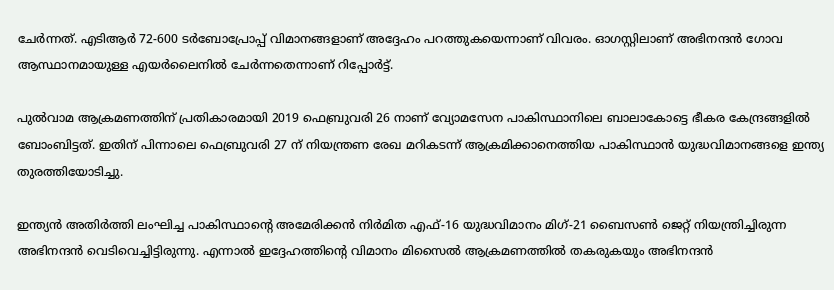ചേര്‍ന്നത്. എടിആര്‍ 72-600 ടര്‍ബോപ്രോപ്പ് വിമാനങ്ങളാണ് അദ്ദേഹം പറത്തുകയെന്നാണ് വിവരം. ഓഗസ്റ്റിലാണ് അഭിനന്ദന്‍ ഗോവ ആസ്ഥാനമായുള്ള എയര്‍ലൈനില്‍ ചേര്‍ന്നതെന്നാണ് റിപ്പോര്‍ട്ട്.

പുല്‍വാമ ആക്രമണത്തിന് പ്രതികാരമായി 2019 ഫെബ്രുവരി 26 നാണ് വ്യോമസേന പാകിസ്ഥാനിലെ ബാലാകോട്ടെ ഭീകര കേന്ദ്രങ്ങളില്‍ ബോംബിട്ടത്. ഇതിന് പിന്നാലെ ഫെബ്രുവരി 27 ന് നിയന്ത്രണ രേഖ മറികടന്ന് ആക്രമിക്കാനെത്തിയ പാകിസ്ഥാന്‍ യുദ്ധവിമാനങ്ങളെ ഇന്ത്യ തുരത്തിയോടിച്ചു.

ഇന്ത്യന്‍ അതിര്‍ത്തി ലംഘിച്ച പാകിസ്ഥാന്റെ അമേരിക്കന്‍ നിര്‍മിത എഫ്-16 യുദ്ധവിമാനം മിഗ്-21 ബൈസണ്‍ ജെറ്റ് നിയന്ത്രിച്ചിരുന്ന അഭിനന്ദന്‍ വെടിവെച്ചിട്ടിരുന്നു. എന്നാല്‍ ഇദ്ദേഹത്തിന്റെ വിമാനം മിസൈല്‍ ആക്രമണത്തില്‍ തകരുകയും അഭിനന്ദന്‍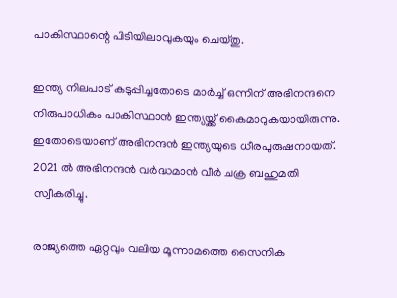പാകിസ്ഥാന്റെ പിടിയിലാവുകയും ചെയ്തു.

ഇന്ത്യ നിലപാട് കടുപ്പിച്ചതോടെ മാര്‍ച്ച് ഒന്നിന് അഭിനന്ദനെ നിരുപാധികം പാകിസ്ഥാന്‍ ഇന്ത്യയ്ക്ക് കൈമാറുകയായിരുന്നു. ഇതോടെയാണ് അഭിനന്ദന്‍ ഇന്ത്യയുടെ ധീരപുരുഷനായത്. 2021 ല്‍ അഭിനന്ദന്‍ വര്‍ദ്ധമാന്‍ വീര്‍ ചക്ര ബഹുമതി സ്വീകരിച്ചു.

രാജ്യത്തെ ഏറ്റവും വലിയ മൂന്നാമത്തെ സൈനിക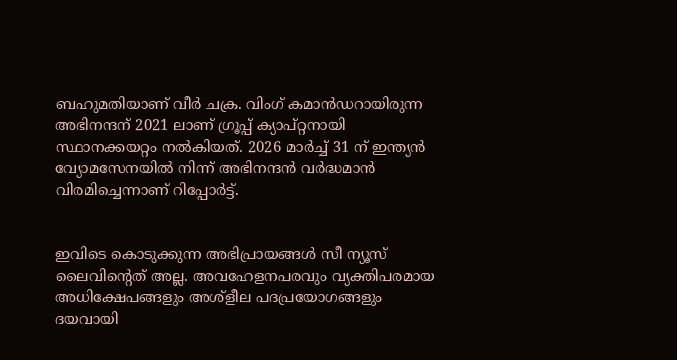ബഹുമതിയാണ് വീര്‍ ചക്ര. വിംഗ് കമാന്‍ഡറായിരുന്ന അഭിനന്ദന് 2021 ലാണ് ഗ്രൂപ്പ് ക്യാപ്റ്റനായി സ്ഥാനക്കയറ്റം നല്‍കിയത്. 2026 മാര്‍ച്ച് 31 ന് ഇന്ത്യന്‍ വ്യോമസേനയില്‍ നിന്ന് അഭിനന്ദന്‍ വര്‍ദ്ധമാന്‍ വിരമിച്ചെന്നാണ് റിപ്പോര്‍ട്ട്.


ഇവിടെ കൊടുക്കുന്ന അഭിപ്രായങ്ങള്‍ സീ ന്യൂസ് ലൈവിന്റെത് അല്ല. അവഹേളനപരവും വ്യക്തിപരമായ അധിക്ഷേപങ്ങളും അശ്‌ളീല പദപ്രയോഗങ്ങളും ദയവായി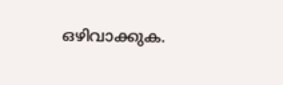ഒഴിവാക്കുക.